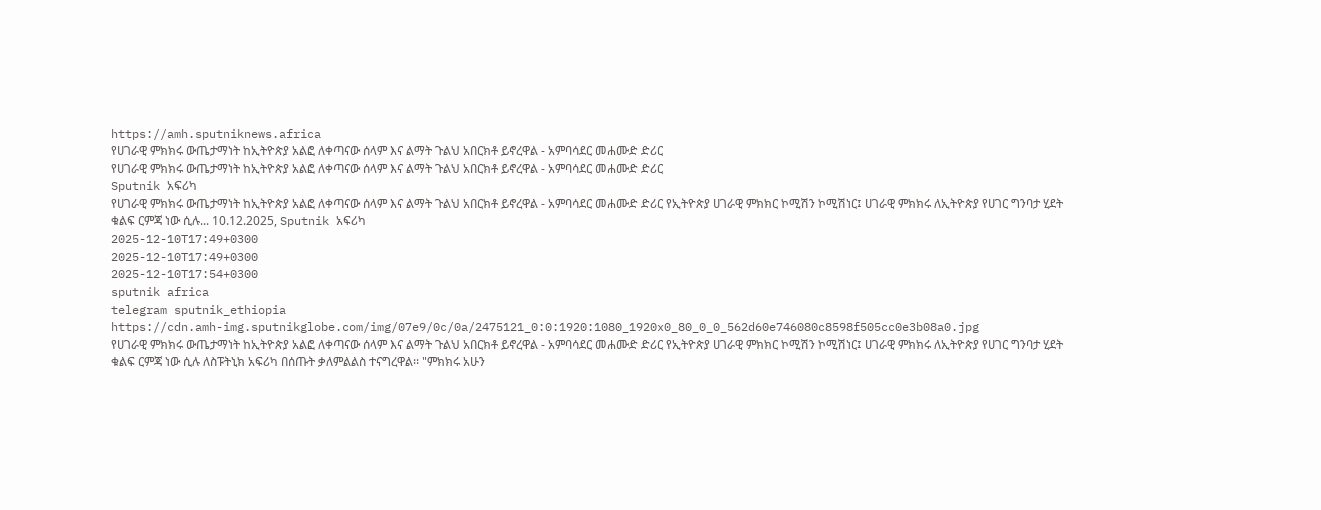https://amh.sputniknews.africa
የሀገራዊ ምክክሩ ውጤታማነት ከኢትዮጵያ አልፎ ለቀጣናው ሰላም እና ልማት ጉልህ አበርክቶ ይኖረዋል - አምባሳደር መሐሙድ ድሪር
የሀገራዊ ምክክሩ ውጤታማነት ከኢትዮጵያ አልፎ ለቀጣናው ሰላም እና ልማት ጉልህ አበርክቶ ይኖረዋል - አምባሳደር መሐሙድ ድሪር
Sputnik አፍሪካ
የሀገራዊ ምክክሩ ውጤታማነት ከኢትዮጵያ አልፎ ለቀጣናው ሰላም እና ልማት ጉልህ አበርክቶ ይኖረዋል - አምባሳደር መሐሙድ ድሪር የኢትዮጵያ ሀገራዊ ምክክር ኮሚሽን ኮሚሽነር፤ ሀገራዊ ምክክሩ ለኢትዮጵያ የሀገር ግንባታ ሂደት ቁልፍ ርምጃ ነው ሲሉ... 10.12.2025, Sputnik አፍሪካ
2025-12-10T17:49+0300
2025-12-10T17:49+0300
2025-12-10T17:54+0300
sputnik africa
telegram sputnik_ethiopia
https://cdn.amh-img.sputnikglobe.com/img/07e9/0c/0a/2475121_0:0:1920:1080_1920x0_80_0_0_562d60e746080c8598f505cc0e3b08a0.jpg
የሀገራዊ ምክክሩ ውጤታማነት ከኢትዮጵያ አልፎ ለቀጣናው ሰላም እና ልማት ጉልህ አበርክቶ ይኖረዋል - አምባሳደር መሐሙድ ድሪር የኢትዮጵያ ሀገራዊ ምክክር ኮሚሽን ኮሚሽነር፤ ሀገራዊ ምክክሩ ለኢትዮጵያ የሀገር ግንባታ ሂደት ቁልፍ ርምጃ ነው ሲሉ ለስፑትኒክ አፍሪካ በሰጡት ቃለምልልስ ተናግረዋል፡፡ "ምክክሩ አሁን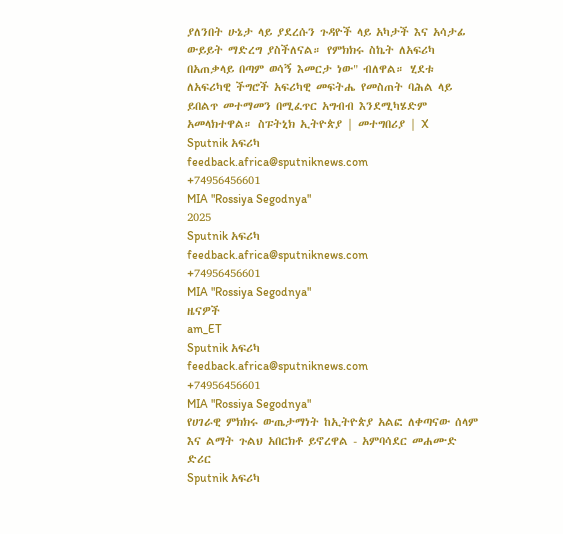ያለንበት ሁኔታ ላይ ያደረሱን ጉዳዮች ላይ አካታች እና አሳታፊ ውይይት ማድረግ ያስችለናል። የምክክሩ ስኬት ለአፍሪካ በአጠቃላይ በጣም ወሳኝ እመርታ ነው" ብለዋል። ሂደቱ ለአፍሪካዊ ችግሮች አፍሪካዊ መፍትሔ የመስጠት ባሕል ላይ ይበልጥ መተማመን በሚፈጥር አግብብ እንደሚካሄድም አመላክተዋል። ስፑትኒክ ኢትዮጵያ | መተግበሪያ | X
Sputnik አፍሪካ
feedback.africa@sputniknews.com
+74956456601
MIA "Rossiya Segodnya"
2025
Sputnik አፍሪካ
feedback.africa@sputniknews.com
+74956456601
MIA "Rossiya Segodnya"
ዜናዎች
am_ET
Sputnik አፍሪካ
feedback.africa@sputniknews.com
+74956456601
MIA "Rossiya Segodnya"
የሀገራዊ ምክክሩ ውጤታማነት ከኢትዮጵያ አልፎ ለቀጣናው ሰላም እና ልማት ጉልህ አበርክቶ ይኖረዋል - አምባሳደር መሐሙድ ድሪር
Sputnik አፍሪካ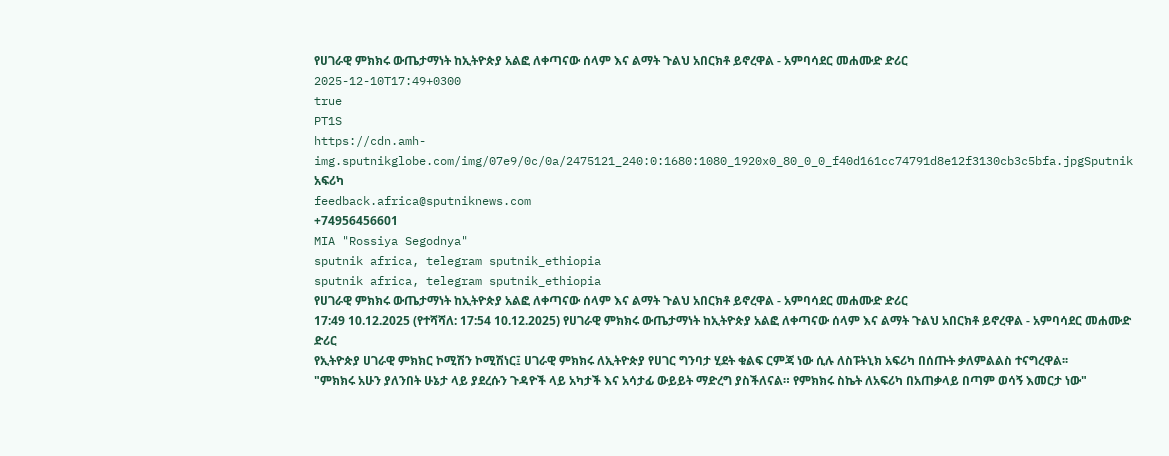የሀገራዊ ምክክሩ ውጤታማነት ከኢትዮጵያ አልፎ ለቀጣናው ሰላም እና ልማት ጉልህ አበርክቶ ይኖረዋል - አምባሳደር መሐሙድ ድሪር
2025-12-10T17:49+0300
true
PT1S
https://cdn.amh-img.sputnikglobe.com/img/07e9/0c/0a/2475121_240:0:1680:1080_1920x0_80_0_0_f40d161cc74791d8e12f3130cb3c5bfa.jpgSputnik አፍሪካ
feedback.africa@sputniknews.com
+74956456601
MIA "Rossiya Segodnya"
sputnik africa, telegram sputnik_ethiopia
sputnik africa, telegram sputnik_ethiopia
የሀገራዊ ምክክሩ ውጤታማነት ከኢትዮጵያ አልፎ ለቀጣናው ሰላም እና ልማት ጉልህ አበርክቶ ይኖረዋል - አምባሳደር መሐሙድ ድሪር
17:49 10.12.2025 (የተሻሻለ: 17:54 10.12.2025) የሀገራዊ ምክክሩ ውጤታማነት ከኢትዮጵያ አልፎ ለቀጣናው ሰላም እና ልማት ጉልህ አበርክቶ ይኖረዋል - አምባሳደር መሐሙድ ድሪር
የኢትዮጵያ ሀገራዊ ምክክር ኮሚሽን ኮሚሽነር፤ ሀገራዊ ምክክሩ ለኢትዮጵያ የሀገር ግንባታ ሂደት ቁልፍ ርምጃ ነው ሲሉ ለስፑትኒክ አፍሪካ በሰጡት ቃለምልልስ ተናግረዋል፡፡
"ምክክሩ አሁን ያለንበት ሁኔታ ላይ ያደረሱን ጉዳዮች ላይ አካታች እና አሳታፊ ውይይት ማድረግ ያስችለናል። የምክክሩ ስኬት ለአፍሪካ በአጠቃላይ በጣም ወሳኝ እመርታ ነው"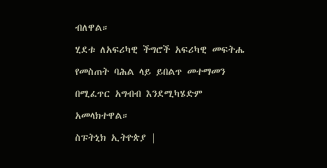ብለዋል።
ሂደቱ ለአፍሪካዊ ችግሮች አፍሪካዊ መፍትሔ የመስጠት ባሕል ላይ ይበልጥ መተማመን በሚፈጥር አግብብ እንደሚካሄድም አመላክተዋል።
ስፑትኒክ ኢትዮጵያ |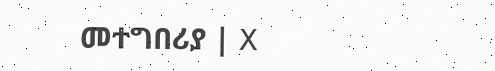መተግበሪያ | X